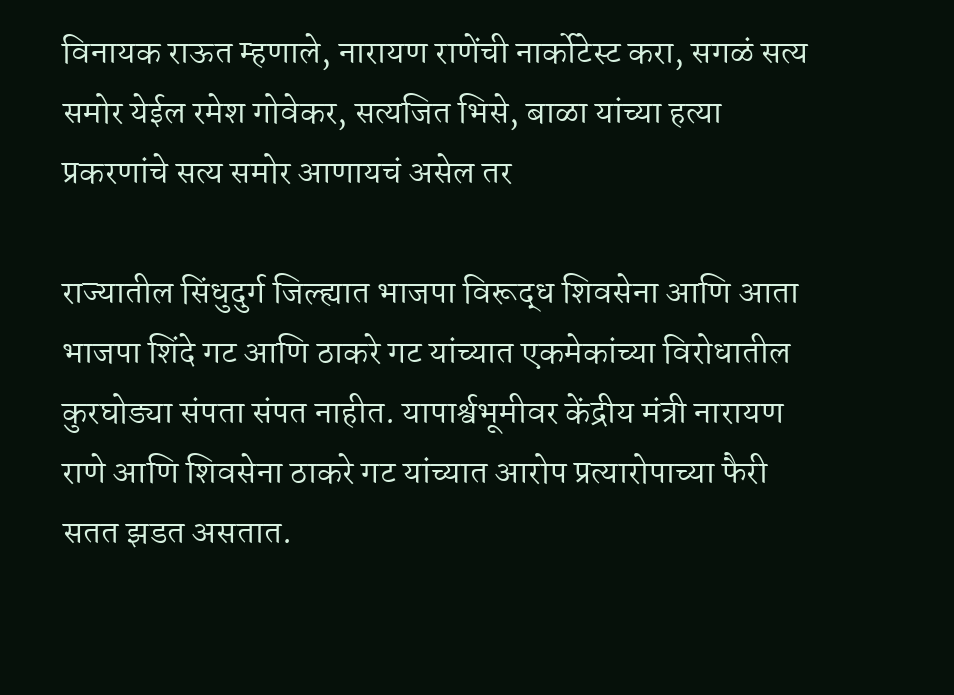विनायक राऊत म्हणाले, नारायण राणेंची नार्कोटेस्ट करा, सगळं सत्य समोर येईल रमेश गोवेकर, सत्यजित भिसे, बाळा यांच्या हत्या प्रकरणांचे सत्य समोर आणायचं असेल तर

राज्यातील सिंधुदुर्ग जिल्ह्यात भाजपा विरूद्ध शिवसेना आणि आता भाजपा शिंदे गट आणि ठाकरे गट यांच्यात एकमेकांच्या विरोधातील कुरघोड्या संपता संपत नाहीत. यापार्श्वभूमीवर केंद्रीय मंत्री नारायण राणे आणि शिवसेना ठाकरे गट यांच्यात आरोप प्रत्यारोपाच्या फैरी सतत झडत असतात.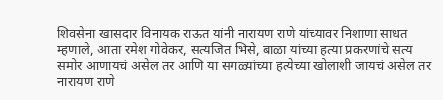शिवसेना खासदार विनायक राऊत यांनी नारायण राणे यांच्यावर निशाणा साधत म्हणाले, आता रमेश गोवेकर, सत्यजित भिसे, बाळा यांच्या हत्या प्रकरणांचे सत्य समोर आणायचं असेल तर आणि या सगळ्यांच्या हत्येच्या खोलाशी जायचं असेल तर नारायण राणे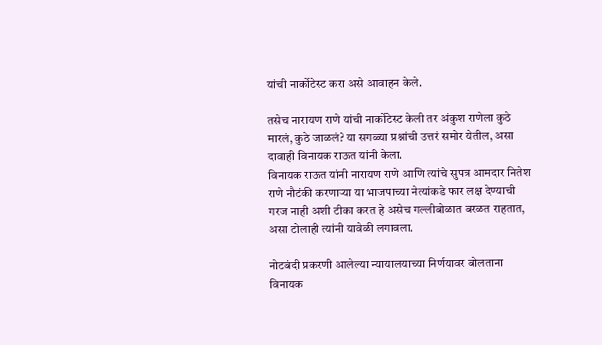यांची नार्कोटेस्ट करा असे आवाहन केले.

तसेच नारायण राणे यांची नार्कोटेस्ट केली तर अंकुश राणेला कुठे मारलं, कुठे जाळलं? या सगळ्या प्रश्नांची उत्तरं समोर येतील, असा दावाही विनायक राऊत यांनी केला.
विनायक राऊत यांनी नारायण राणे आणि त्यांचे सुपत्र आमदार नितेश राणे नौटंकी करणाऱ्या या भाजपाच्या नेत्यांकडे फार लक्ष देण्याची गरज नाही अशी टीका करत हे असेच गल्लीबोळात बरळत राहतात, असा टोलाही त्यांनी यावेळी लगावला.

नोटबंदी प्रकरणी आलेल्या न्यायालयाच्या निर्णयावर बोलताना विनायक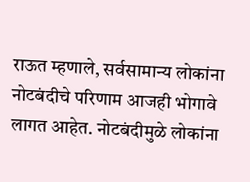राऊत म्हणाले, सर्वसामान्य लोकांना नोटबंदीचे परिणाम आजही भोगावे लागत आहेत. नोटबंदीमुळे लोकांना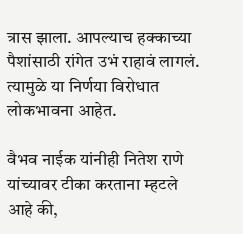त्रास झाला. आपल्याच हक्काच्या पैशांसाठी रांगेत उभं राहावं लागलं. त्यामुळे या निर्णया विरोधात लोकभावना आहेत.

वैभव नाईक यांनीही नितेश राणे यांच्यावर टीका करताना म्हटले आहे की,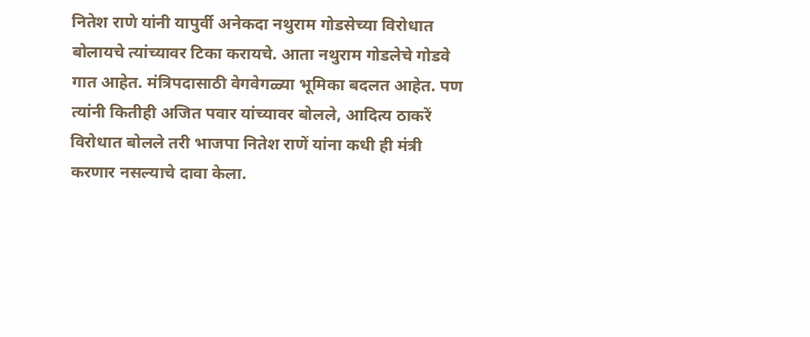नितेश राणे यांनी यापुर्वी अनेकदा नथुराम गोडसेच्या विरोधात बोलायचे त्यांच्यावर टिका करायचे. आता नथुराम गोडलेचे गोडवे गात आहेत. मंत्रिपदासाठी वेगवेगळ्या भूमिका बदलत आहेत. पण त्यांनी कितीही अजित पवार यांच्यावर बोलले, आदित्य ठाकरें विरोधात बोलले तरी भाजपा नितेश राणें यांना कधी ही मंत्री करणार नसल्याचे दावा केला.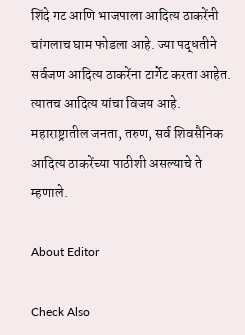शिंदे गट आणि भाजपाला आदित्य ठाकरेंनी चांगलाच घाम फोडला आहे. ज्या पद्धतीने सर्वजण आदित्य ठाकरेंना टार्गेट करता आहेत. त्यातच आदित्य यांचा विजय आहे. महाराष्ट्रातील जनता, तरुण, सर्व शिवसैनिक आदित्य ठाकरेंच्या पाठीशी असल्याचे ते म्हणाले.

About Editor

Check Also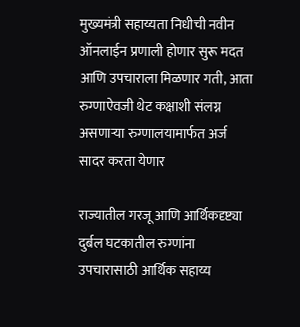मुख्यमंत्री सहाय्यता निधीची नवीन ऑनलाईन प्रणाली होणार सुरू मदत आणि उपचाराला मिळणार गती, आता रुग्णाऐवजी थेट कक्षाशी संलग्न असणाऱ्या रुग्णालयामार्फत अर्ज सादर करता येणार

राज्यातील गरजू आणि आर्थिकदृष्ट्या दुर्बल घटकातील रुग्णांना उपचारासाठी आर्थिक सहाय्य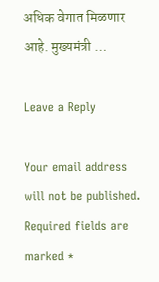अधिक वेगात मिळणार आहे. मुख्यमंत्री …

Leave a Reply

Your email address will not be published. Required fields are marked *